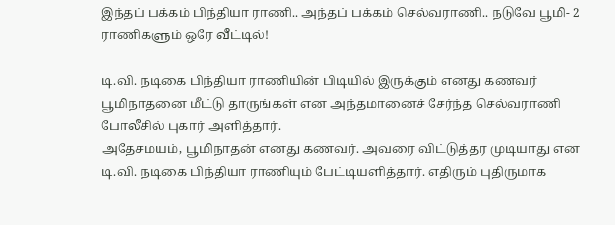இந்தப் பக்கம் பிந்தியா ராணி.. அந்தப் பக்கம் செல்வராணி.. நடுவே பூமி- 2 ராணிகளும் ஒரே வீட்டில்!

டி.வி. நடிகை பிந்தியா ராணியின் பிடியில் இருக்கும் எனது கணவர் பூமிநாதனை மீட்டு தாருங்கள் என அந்தமானைச் சேர்ந்த செல்வராணி போலீசில் புகார் அளித்தார்.
அதேசமயம், பூமிநாதன் எனது கணவர். அவரை விட்டுத்தர முடியாது என டி.வி. நடிகை பிந்தியா ராணியும் பேட்டியளித்தார். எதிரும் புதிருமாக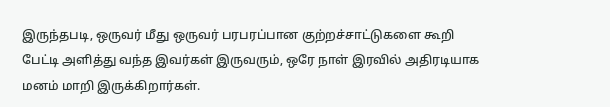இருந்தபடி, ஒருவர் மீது ஒருவர் பரபரப்பான குற்றச்சாட்டுகளை கூறி பேட்டி அளித்து வந்த இவர்கள் இருவரும், ஒரே நாள் இரவில் அதிரடியாக மனம் மாறி இருக்கிறார்கள்.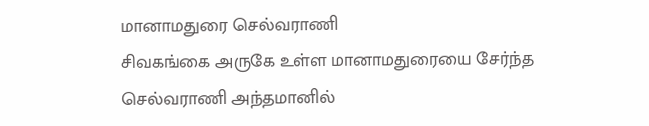மானாமதுரை செல்வராணி
சிவகங்கை அருகே உள்ள மானாமதுரையை சேர்ந்த செல்வராணி அந்தமானில்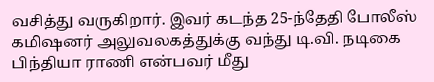வசித்து வருகிறார். இவர் கடந்த 25-ந்தேதி போலீஸ் கமிஷனர் அலுவலகத்துக்கு வந்து டி.வி. நடிகை பிந்தியா ராணி என்பவர் மீது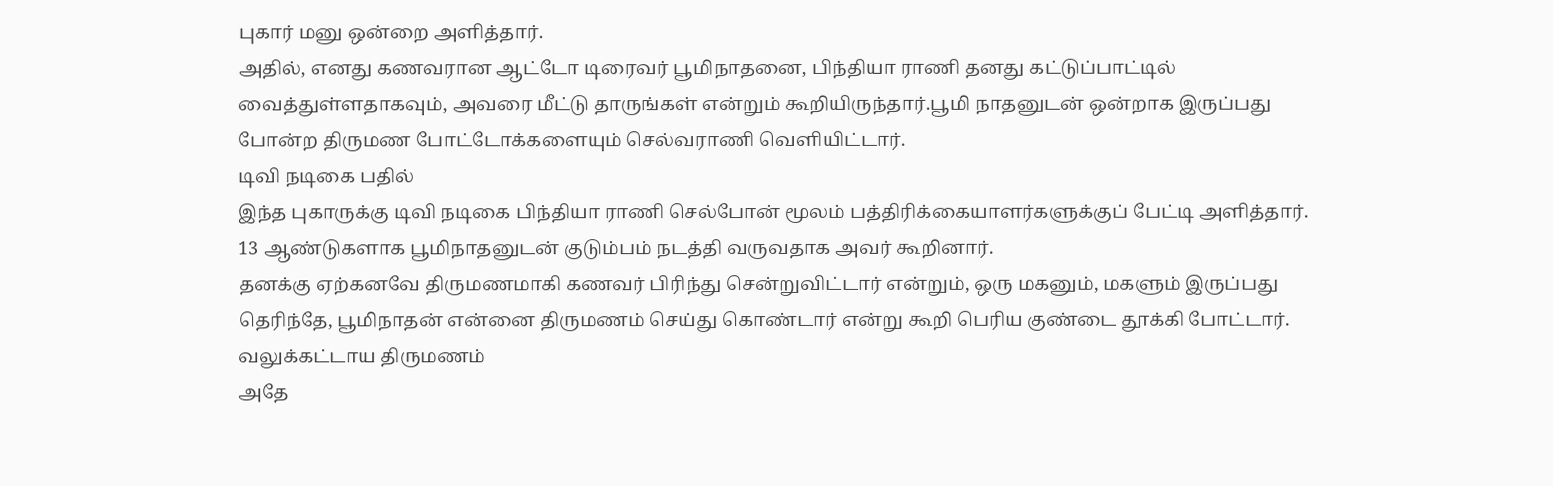புகார் மனு ஒன்றை அளித்தார்.
அதில், எனது கணவரான ஆட்டோ டிரைவர் பூமிநாதனை, பிந்தியா ராணி தனது கட்டுப்பாட்டில் வைத்துள்ளதாகவும், அவரை மீட்டு தாருங்கள் என்றும் கூறியிருந்தார்.பூமி நாதனுடன் ஒன்றாக இருப்பது போன்ற திருமண போட்டோக்களையும் செல்வராணி வெளியிட்டார்.
டிவி நடிகை பதில்
இந்த புகாருக்கு டிவி நடிகை பிந்தியா ராணி செல்போன் மூலம் பத்திரிக்கையாளர்களுக்குப் பேட்டி அளித்தார். 13 ஆண்டுகளாக பூமிநாதனுடன் குடும்பம் நடத்தி வருவதாக அவர் கூறினார்.
தனக்கு ஏற்கனவே திருமணமாகி கணவர் பிரிந்து சென்றுவிட்டார் என்றும், ஒரு மகனும், மகளும் இருப்பது தெரிந்தே, பூமிநாதன் என்னை திருமணம் செய்து கொண்டார் என்று கூறி பெரிய குண்டை தூக்கி போட்டார்.
வலுக்கட்டாய திருமணம்
அதே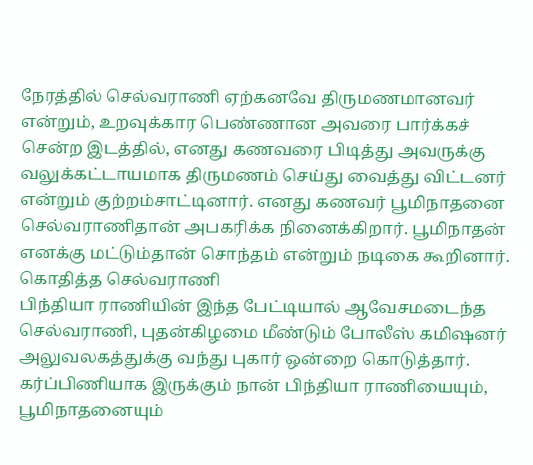நேரத்தில் செல்வராணி ஏற்கனவே திருமணமானவர் என்றும், உறவுக்கார பெண்ணான அவரை பார்க்கச் சென்ற இடத்தில், எனது கணவரை பிடித்து அவருக்கு வலுக்கட்டாயமாக திருமணம் செய்து வைத்து விட்டனர் என்றும் குற்றம்சாட்டினார். எனது கணவர் பூமிநாதனை செல்வராணிதான் அபகரிக்க நினைக்கிறார். பூமிநாதன் எனக்கு மட்டும்தான் சொந்தம் என்றும் நடிகை கூறினார்.
கொதித்த செல்வராணி
பிந்தியா ராணியின் இந்த பேட்டியால் ஆவேசமடைந்த செல்வராணி, புதன்கிழமை மீண்டும் போலீஸ் கமிஷனர் அலுவலகத்துக்கு வந்து புகார் ஒன்றை கொடுத்தார். கர்ப்பிணியாக இருக்கும் நான் பிந்தியா ராணியையும், பூமிநாதனையும்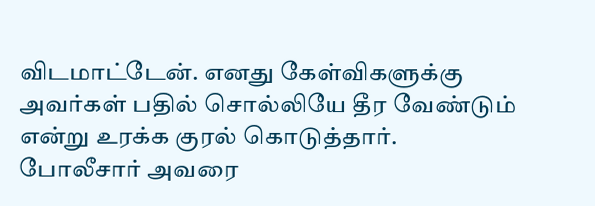விடமாட்டேன். எனது கேள்விகளுக்கு அவர்கள் பதில் சொல்லியே தீர வேண்டும் என்று உரக்க குரல் கொடுத்தார். போலீசார் அவரை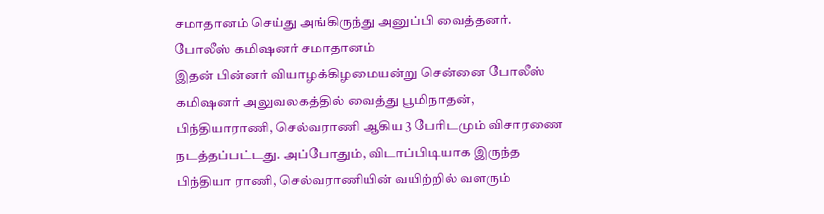சமாதானம் செய்து அங்கிருந்து அனுப்பி வைத்தனர்.
போலீஸ் கமிஷனர் சமாதானம்
இதன் பின்னர் வியாழக்கிழமையன்று சென்னை போலீஸ் கமிஷனர் அலுவலகத்தில் வைத்து பூமிநாதன், பிந்தியாராணி, செல்வராணி ஆகிய 3 பேரிடமும் விசாரணை நடத்தப்பட்டது. அப்போதும், விடாப்பிடியாக இருந்த பிந்தியா ராணி, செல்வராணியின் வயிற்றில் வளரும்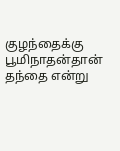குழந்தைக்கு பூமிநாதன்தான் தந்தை என்று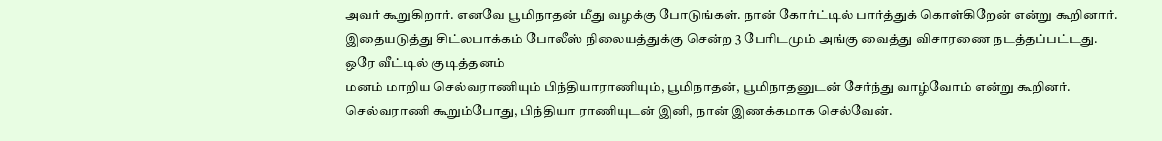அவர் கூறுகிறார். எனவே பூமிநாதன் மீது வழக்கு போடுங்கள். நான் கோர்ட்டில் பார்த்துக் கொள்கிறேன் என்று கூறினார். இதையடுத்து சிட்லபாக்கம் போலீஸ் நிலையத்துக்கு சென்ற 3 பேரிடமும் அங்கு வைத்து விசாரணை நடத்தப்பட்டது.
ஒரே வீட்டில் குடித்தனம்
மனம் மாறிய செல்வராணியும் பிந்தியாராணியும், பூமிநாதன், பூமிநாதனுடன் சேர்ந்து வாழ்வோம் என்று கூறினர். செல்வராணி கூறும்போது, பிந்தியா ராணியுடன் இனி, நான் இணக்கமாக செல்வேன்.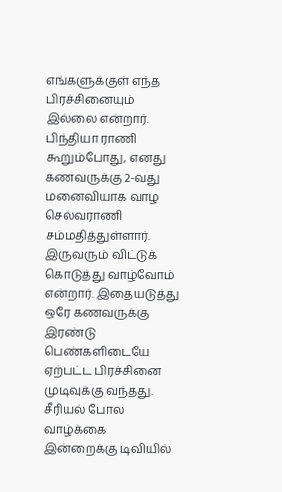எங்களுக்குள் எந்த பிரச்சினையும் இல்லை என்றார்.
பிந்தியா ராணி கூறும்போது, எனது கணவருக்கு 2-வது மனைவியாக வாழ செல்வராணி சம்மதித்துள்ளார். இருவரும் விட்டுக் கொடுத்து வாழ்வோம் என்றார். இதையடுத்து ஒரே கணவருக்கு இரண்டு பெண்களிடையே ஏற்பட்ட பிரச்சினை முடிவுக்கு வந்தது.
சீரியல் போல வாழ்க்கை
இன்றைக்கு டிவியில்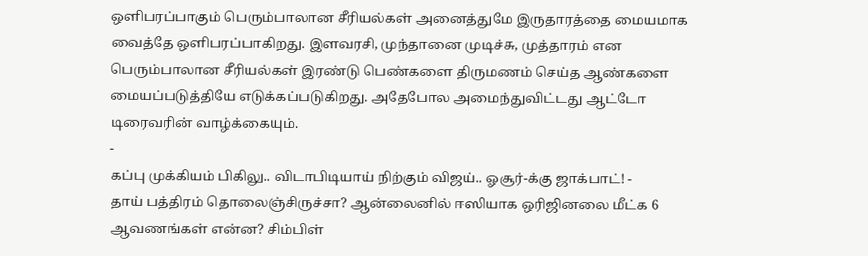ஒளிபரப்பாகும் பெரும்பாலான சீரியல்கள் அனைத்துமே இருதாரத்தை மையமாக வைத்தே ஒளிபரப்பாகிறது. இளவரசி, முந்தானை முடிச்சு, முத்தாரம் என பெரும்பாலான சீரியல்கள் இரண்டு பெண்களை திருமணம் செய்த ஆண்களை மையப்படுத்தியே எடுக்கப்படுகிறது. அதேபோல அமைந்துவிட்டது ஆட்டோ டிரைவரின் வாழ்க்கையும்.
-
கப்பு முக்கியம் பிகிலு.. விடாபிடியாய் நிற்கும் விஜய்.. ஓசூர்-க்கு ஜாக்பாட்! -
தாய் பத்திரம் தொலைஞ்சிருச்சா? ஆன்லைனில் ஈஸியாக ஒரிஜினலை மீட்க 6 ஆவணங்கள் என்ன? சிம்பிள்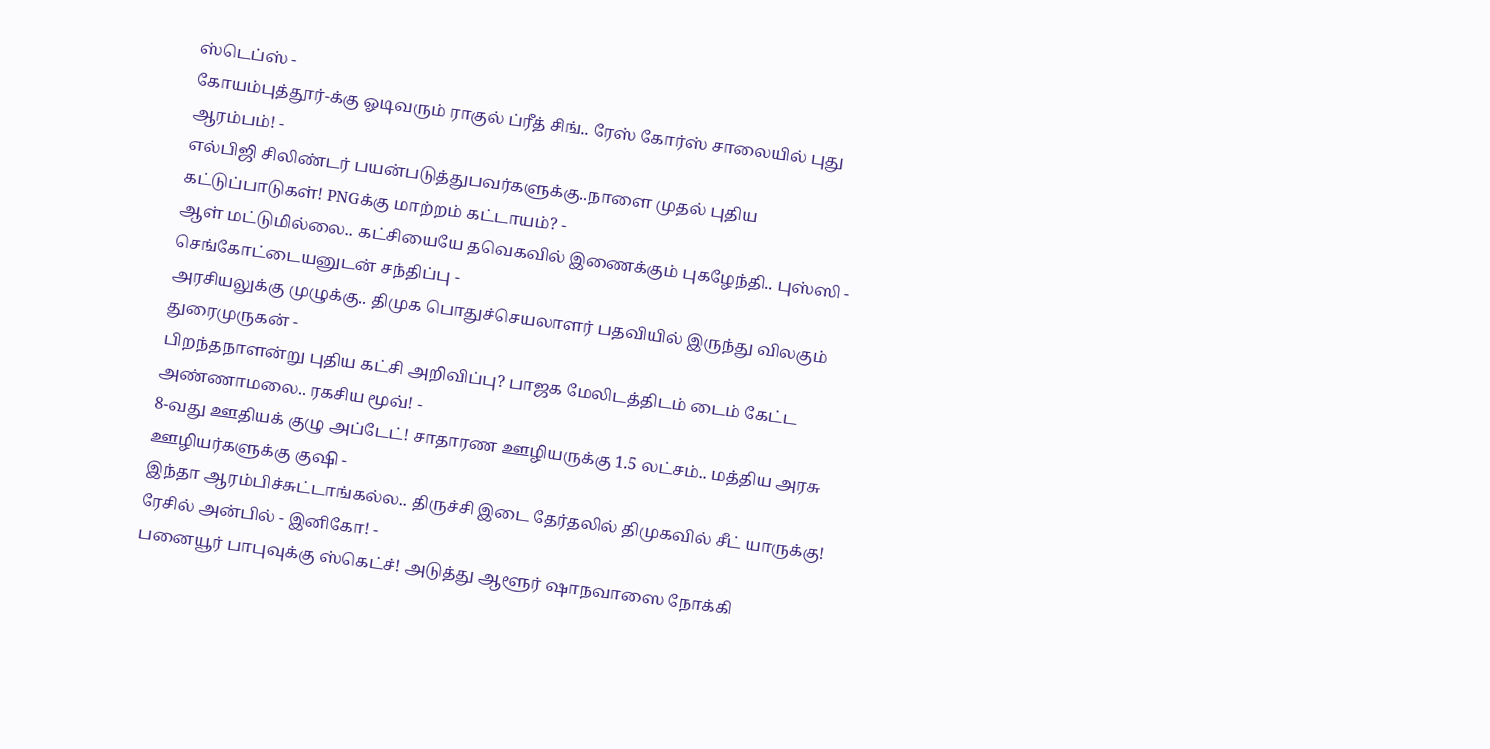ஸ்டெப்ஸ் -
கோயம்புத்தூர்-க்கு ஓடிவரும் ராகுல் ப்ரீத் சிங்.. ரேஸ் கோர்ஸ் சாலையில் புது ஆரம்பம்! -
எல்பிஜி சிலிண்டர் பயன்படுத்துபவர்களுக்கு..நாளை முதல் புதிய கட்டுப்பாடுகள்! PNGக்கு மாற்றம் கட்டாயம்? -
ஆள் மட்டுமில்லை.. கட்சியையே தவெகவில் இணைக்கும் புகழேந்தி.. புஸ்ஸி - செங்கோட்டையனுடன் சந்திப்பு -
அரசியலுக்கு முழுக்கு.. திமுக பொதுச்செயலாளர் பதவியில் இருந்து விலகும் துரைமுருகன் -
பிறந்தநாளன்று புதிய கட்சி அறிவிப்பு? பாஜக மேலிடத்திடம் டைம் கேட்ட அண்ணாமலை.. ரகசிய மூவ்! -
8-வது ஊதியக் குழு அப்டேட்! சாதாரண ஊழியருக்கு 1.5 லட்சம்.. மத்திய அரசு ஊழியர்களுக்கு குஷி -
இந்தா ஆரம்பிச்சுட்டாங்கல்ல.. திருச்சி இடை தேர்தலில் திமுகவில் சீட் யாருக்கு! ரேசில் அன்பில் - இனிகோ! -
பனையூர் பாபுவுக்கு ஸ்கெட்ச்! அடுத்து ஆளூர் ஷாநவாஸை நோக்கி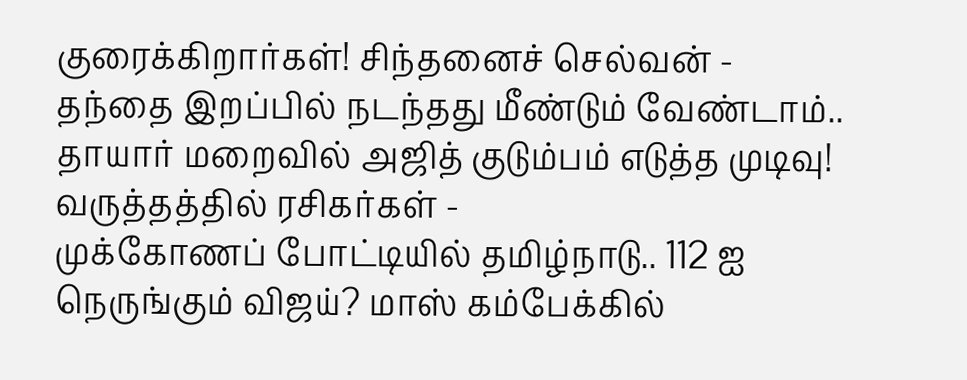குரைக்கிறார்கள்! சிந்தனைச் செல்வன் -
தந்தை இறப்பில் நடந்தது மீண்டும் வேண்டாம்.. தாயார் மறைவில் அஜித் குடும்பம் எடுத்த முடிவு! வருத்தத்தில் ரசிகர்கள் -
முக்கோணப் போட்டியில் தமிழ்நாடு.. 112 ஐ நெருங்கும் விஜய்? மாஸ் கம்பேக்கில்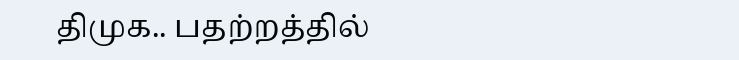திமுக.. பதற்றத்தில்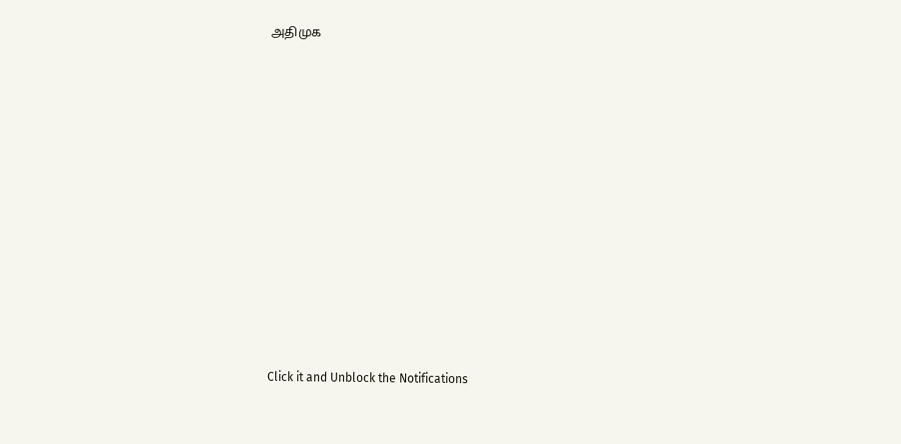அதிமுக












Click it and Unblock the Notifications